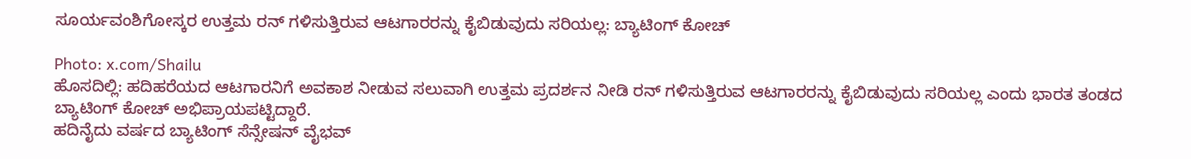ಸೂರ್ಯವಂಶಿಗೋಸ್ಕರ ಉತ್ತಮ ರನ್ ಗಳಿಸುತ್ತಿರುವ ಆಟಗಾರರನ್ನು ಕೈಬಿಡುವುದು ಸರಿಯಲ್ಲ: ಬ್ಯಾಟಿಂಗ್ ಕೋಚ್

Photo: x.com/Shailu
ಹೊಸದಿಲ್ಲಿ: ಹದಿಹರೆಯದ ಆಟಗಾರನಿಗೆ ಅವಕಾಶ ನೀಡುವ ಸಲುವಾಗಿ ಉತ್ತಮ ಪ್ರದರ್ಶನ ನೀಡಿ ರನ್ ಗಳಿಸುತ್ತಿರುವ ಆಟಗಾರರನ್ನು ಕೈಬಿಡುವುದು ಸರಿಯಲ್ಲ ಎಂದು ಭಾರತ ತಂಡದ ಬ್ಯಾಟಿಂಗ್ ಕೋಚ್ ಅಭಿಪ್ರಾಯಪಟ್ಟಿದ್ದಾರೆ.
ಹದಿನೈದು ವರ್ಷದ ಬ್ಯಾಟಿಂಗ್ ಸೆನ್ಸೇಷನ್ ವೈಭವ್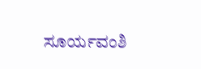ಸೂರ್ಯವಂಶಿ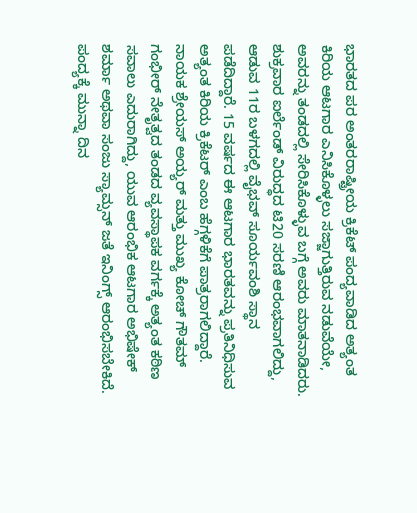ಭಾರತದ ಪರ ಅಂತರರಾಷ್ಟ್ರೀಯ ಕ್ರಿಕೆಟ್ ಪಂದ್ಯವಾಡಿದ ಅತ್ಯಂತ ಕಿರಿಯ ಆಟಗಾರ ಎನಿಸಿಕೊಳ್ಳಲು ಸಜ್ಜಾಗುತ್ತಿರುವ ನಡುವೆಯೇ, ಅವರನ್ನು ತಂಡದಲ್ಲಿ ಸೇರಿಸಿಕೊಳ್ಳುವ ಬಗ್ಗೆ ಅವರು ಮಾತನಾಡಿದರು.
ಶುಕ್ರವಾರ ಐರ್ಲೆಂಡ್ ವಿರುದ್ಧದ ಟಿ20 ಸರಣಿ ಆರಂಭವಾಗಲಿದ್ದು, ಆಡುವ 11ರ ಬಳಗದಲ್ಲಿ ವೈಭವ್ ಸೂರ್ಯವಂಶಿ ಸ್ಥಾನ ಪಡೆದಿದ್ದಾರೆ. 15 ವರ್ಷದ ಈ ಆಟಗಾರ ಭಾರತವನ್ನು ಪ್ರತಿನಿಧಿಸುವ ಅತ್ಯಂತ ಕಿರಿಯ ಕ್ರಿಕೆಟರ್ ಎಂಬ ಹೆಗ್ಗಳಿಕೆಗೆ ಪಾತ್ರರಾಗಲಿದ್ದಾರೆ.
ನಾಯಕ ಶ್ರೇಯಸ್ ಅಯ್ಯರ್ ಮತ್ತು ಮುಖ್ಯ ಕೋಚ್ ಗೌತಮ್ ಗಂಭೀರ್ ನೇತೃತ್ವದ ತಂಡದ ವ್ಯವಸ್ಥಾಪಕ ವರ್ಗಕ್ಕೆ ಅತ್ಯಂತ ಕಠಿಣ ಸವಾಲು ಎದುರಾಗಿದ್ದು, ಯುವ ಆರಂಭಿಕ ಆಟಗಾರ ಅಭಿಷೇಕ್ ಶರ್ಮಾ ಅಥವಾ ಸಂಜು ಸ್ಯಾಮ್ಸನ್ ಜತೆ ಇನಿಂಗ್ಸ್ ಆರಂಭಿಸಬೇಕಿದೆ. ಪಂದ್ಯಕ್ಕೆ ಮುನ್ನಾ ದಿನ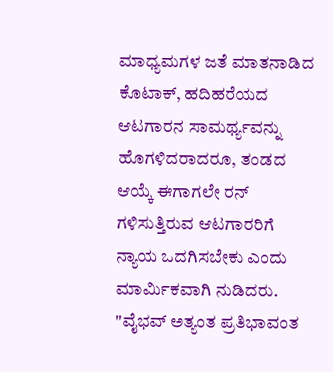ಮಾಧ್ಯಮಗಳ ಜತೆ ಮಾತನಾಡಿದ ಕೊಟಾಕ್, ಹದಿಹರೆಯದ ಆಟಗಾರನ ಸಾಮರ್ಥ್ಯವನ್ನು ಹೊಗಳಿದರಾದರೂ, ತಂಡದ ಆಯ್ಕೆ ಈಗಾಗಲೇ ರನ್ ಗಳಿಸುತ್ತಿರುವ ಆಟಗಾರರಿಗೆ ನ್ಯಾಯ ಒದಗಿಸಬೇಕು ಎಂದು ಮಾರ್ಮಿಕವಾಗಿ ನುಡಿದರು.
"ವೈಭವ್ ಅತ್ಯಂತ ಪ್ರತಿಭಾವಂತ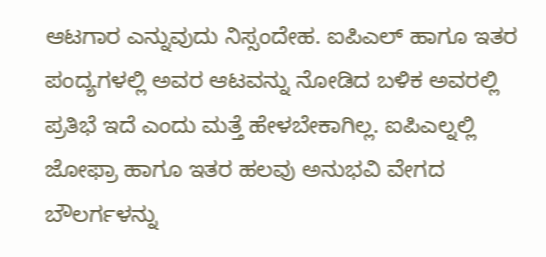ಆಟಗಾರ ಎನ್ನುವುದು ನಿಸ್ಸಂದೇಹ. ಐಪಿಎಲ್ ಹಾಗೂ ಇತರ ಪಂದ್ಯಗಳಲ್ಲಿ ಅವರ ಆಟವನ್ನು ನೋಡಿದ ಬಳಿಕ ಅವರಲ್ಲಿ ಪ್ರತಿಭೆ ಇದೆ ಎಂದು ಮತ್ತೆ ಹೇಳಬೇಕಾಗಿಲ್ಲ. ಐಪಿಎಲ್ನಲ್ಲಿ ಜೋಫ್ರಾ ಹಾಗೂ ಇತರ ಹಲವು ಅನುಭವಿ ವೇಗದ ಬೌಲರ್ಗಳನ್ನು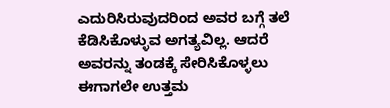ಎದುರಿಸಿರುವುದರಿಂದ ಅವರ ಬಗ್ಗೆ ತಲೆ ಕೆಡಿಸಿಕೊಳ್ಳುವ ಅಗತ್ಯವಿಲ್ಲ. ಆದರೆ ಅವರನ್ನು ತಂಡಕ್ಕೆ ಸೇರಿಸಿಕೊಳ್ಳಲು ಈಗಾಗಲೇ ಉತ್ತಮ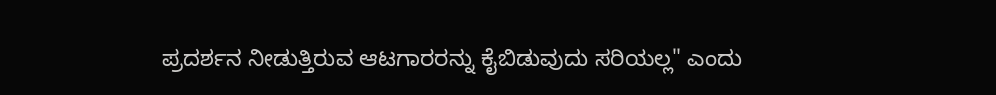ಪ್ರದರ್ಶನ ನೀಡುತ್ತಿರುವ ಆಟಗಾರರನ್ನು ಕೈಬಿಡುವುದು ಸರಿಯಲ್ಲ" ಎಂದು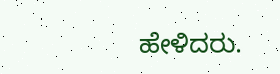ಹೇಳಿದರು.